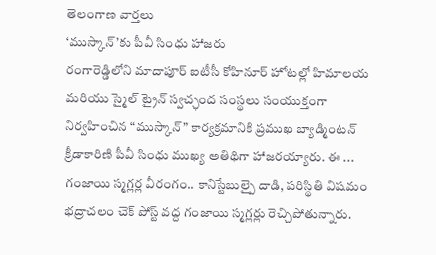తెలంగాణ వార్తలు
‘ముస్కాన్’కు పీవీ సింధు హాజరు
రంగారెడ్డిలోని మాదాపూర్ ఐటీసీ కోహినూర్ హోటల్లో హిమాలయ మరియు స్మైల్ ట్రైన్ స్వచ్ఛంద సంస్థలు సంయుక్తంగా నిర్వహించిన “ముస్కాన్” కార్యక్రమానికి ప్రముఖ బ్యాడ్మింటన్ క్రీడాకారిణి పీవీ సింధు ముఖ్య అతిథిగా హాజరయ్యారు. ఈ ...
గంజాయి స్మగ్లర్ల వీరంగం.. కానిస్టేబుల్పై దాడి, పరిస్థితి విషమం
భద్రాచలం చెక్ పోస్ట్ వద్ద గంజాయి స్మగ్లర్లు రెచ్చిపోతున్నారు.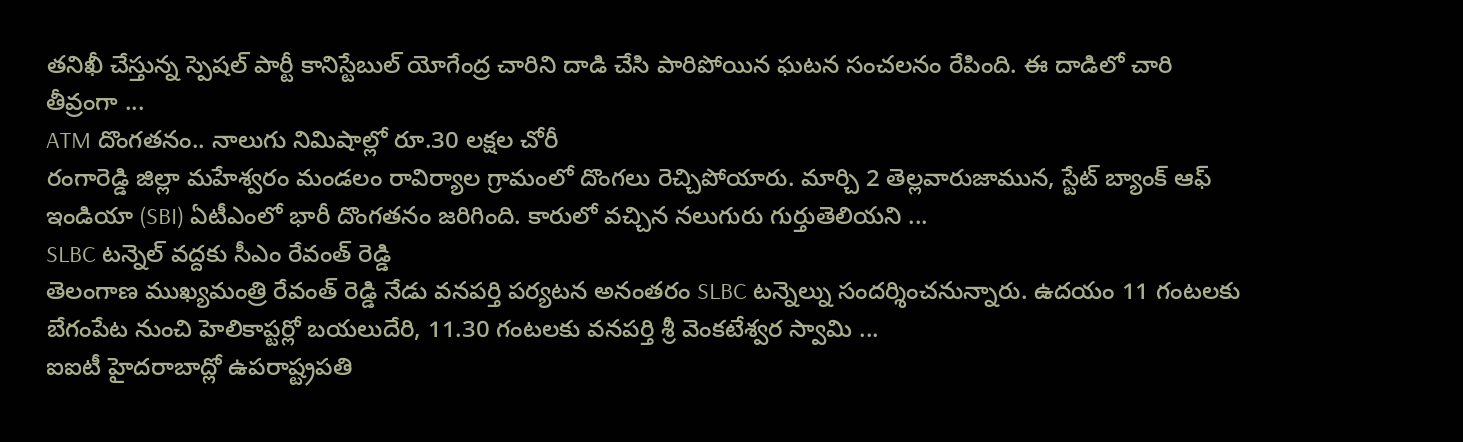తనిఖీ చేస్తున్న స్పెషల్ పార్టీ కానిస్టేబుల్ యోగేంద్ర చారిని దాడి చేసి పారిపోయిన ఘటన సంచలనం రేపింది. ఈ దాడిలో చారి తీవ్రంగా ...
ATM దొంగతనం.. నాలుగు నిమిషాల్లో రూ.30 లక్షల చోరీ
రంగారెడ్డి జిల్లా మహేశ్వరం మండలం రావిర్యాల గ్రామంలో దొంగలు రెచ్చిపోయారు. మార్చి 2 తెల్లవారుజామున, స్టేట్ బ్యాంక్ ఆఫ్ ఇండియా (SBI) ఏటీఎంలో భారీ దొంగతనం జరిగింది. కారులో వచ్చిన నలుగురు గుర్తుతెలియని ...
SLBC టన్నెల్ వద్దకు సీఎం రేవంత్ రెడ్డి
తెలంగాణ ముఖ్యమంత్రి రేవంత్ రెడ్డి నేడు వనపర్తి పర్యటన అనంతరం SLBC టన్నెల్ను సందర్శించనున్నారు. ఉదయం 11 గంటలకు బేగంపేట నుంచి హెలికాప్టర్లో బయలుదేరి, 11.30 గంటలకు వనపర్తి శ్రీ వెంకటేశ్వర స్వామి ...
ఐఐటీ హైదరాబాద్లో ఉపరాష్ట్రపతి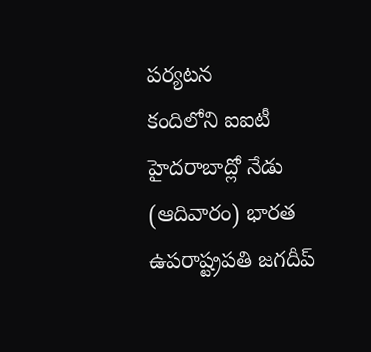పర్యటన
కందిలోని ఐఐటీ హైదరాబాద్లో నేడు (ఆదివారం) భారత ఉపరాష్ట్రపతి జగదీప్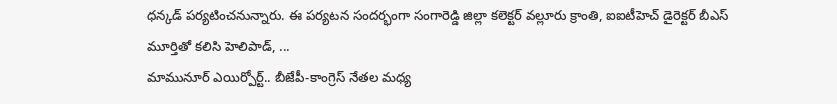ధన్కడ్ పర్యటించనున్నారు. ఈ పర్యటన సందర్భంగా సంగారెడ్డి జిల్లా కలెక్టర్ వల్లూరు క్రాంతి, ఐఐటీహెచ్ డైరెక్టర్ బీఎస్ మూర్తితో కలిసి హెలిపాడ్, ...
మామునూర్ ఎయిర్పోర్ట్.. బీజేపీ-కాంగ్రెస్ నేతల మధ్య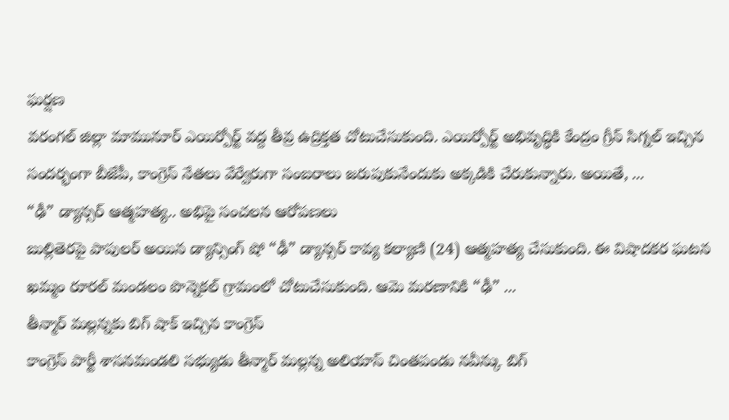ఘర్షణ
వరంగల్ జిల్లా మామునూర్ ఎయిర్పోర్ట్ వద్ద తీవ్ర ఉద్రిక్తత చోటుచేసుకుంది. ఎయిర్పోర్ట్ అభివృద్ధికి కేంద్రం గ్రీన్ సిగ్నల్ ఇచ్చిన సందర్భంగా బీజేపీ, కాంగ్రెస్ నేతలు వేర్వేరుగా సంబరాలు జరుపుకునేందుకు అక్కడికి చేరుకున్నారు. అయితే, ...
“ఢీ” డ్యాన్సర్ ఆత్మహత్య.. అభిపై సంచలన ఆరోపణలు
బుల్లితెరపై పాపులర్ అయిన డ్యాన్సింగ్ షో “ఢీ” డ్యాన్సర్ కావ్య కల్యాణి (24) ఆత్మహత్య చేసుకుంది. ఈ విషాదకర ఘటన ఖమ్మం రూరల్ మండలం పొన్నెకల్ గ్రామంలో చోటుచేసుకుంది. ఆమె మరణానికి “ఢీ” ...
తీన్మార్ మల్లన్నకు బిగ్ షాక్ ఇచ్చిన కాంగ్రెస్
కాంగ్రెస్ పార్టీ శాసనమండలి సభ్యుడు తీన్మార్ మల్లన్న అలియాస్ చింతపండు నవీన్కు బిగ్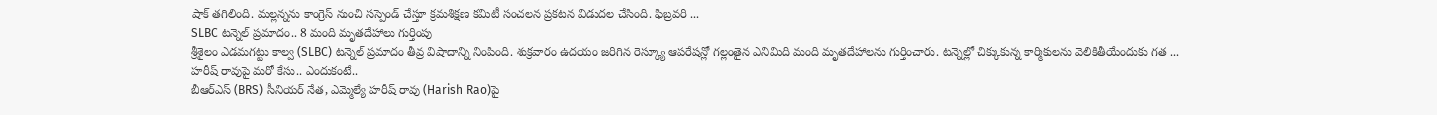షాక్ తగిలింది. మల్లన్నను కాంగ్రెస్ నుంచి సస్పెండ్ చేస్తూ క్రమశిక్షణ కమిటీ సంచలన ప్రకటన విడుదల చేసింది. ఫిబ్రవరి ...
SLBC టన్నెల్ ప్రమాదం.. 8 మంది మృతదేహాలు గుర్తింపు
శ్రీశైలం ఎడమగట్టు కాల్వ (SLBC) టన్నెల్ ప్రమాదం తీవ్ర విషాదాన్ని నింపింది. శుక్రవారం ఉదయం జరిగిన రెస్క్యూ ఆపరేషన్లో గల్లంతైన ఎనిమిది మంది మృతదేహాలను గుర్తించారు. టన్నెల్లో చిక్కుకున్న కార్మికులను వెలికితీయేందుకు గత ...
హరీష్ రావుపై మరో కేసు.. ఎందుకంటే..
బీఆర్ఎస్ (BRS) సీనియర్ నేత, ఎమ్మెల్యే హరీష్ రావు (Harish Rao)పై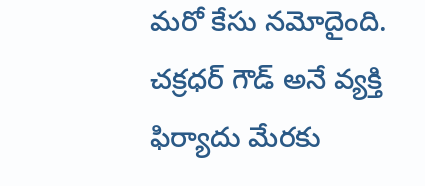మరో కేసు నమోదైంది. చక్రధర్ గౌడ్ అనే వ్యక్తి ఫిర్యాదు మేరకు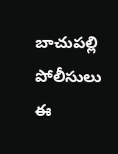బాచుపల్లి పోలీసులు ఈ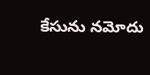కేసును నమోదు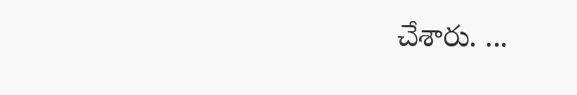చేశారు. ...